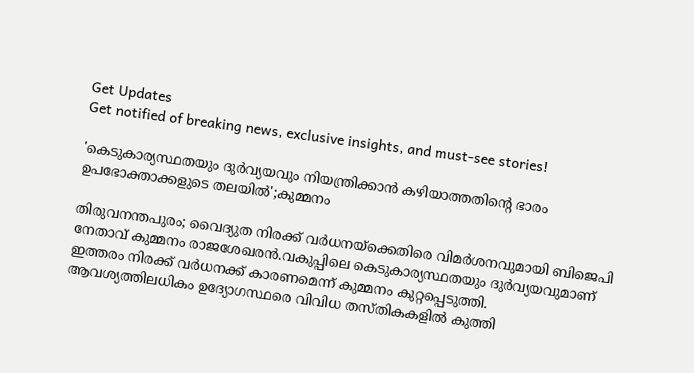Get Updates
Get notified of breaking news, exclusive insights, and must-see stories!

'കെടുകാര്യസ്ഥതയും ദുർവ്യയവും നിയന്ത്രിക്കാൻ കഴിയാത്തതിന്റെ ഭാരം ഉപഭോക്താക്കളുടെ തലയിൽ';കുമ്മനം

തിരുവനന്തപുരം; വൈദ്യുത നിരക്ക് വർധനയ്ക്കെതിരെ വിമർശനവുമായി ബിജെപി നേതാവ് കുമ്മനം രാജശേഖരൻ.വകുപ്പിലെ കെടുകാര്യസ്ഥതയും ദുർവ്യയവുമാണ് ഇത്തരം നിരക്ക് വർധനക്ക് കാരണമെന്ന് കുമ്മനം കുറ്റപ്പെടുത്തി. ആവശ്യത്തിലധികം ഉദ്യോഗസ്ഥരെ വിവിധ തസ്തികകളിൽ കുത്തി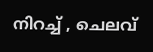നിറച്ച് , ചെലവ്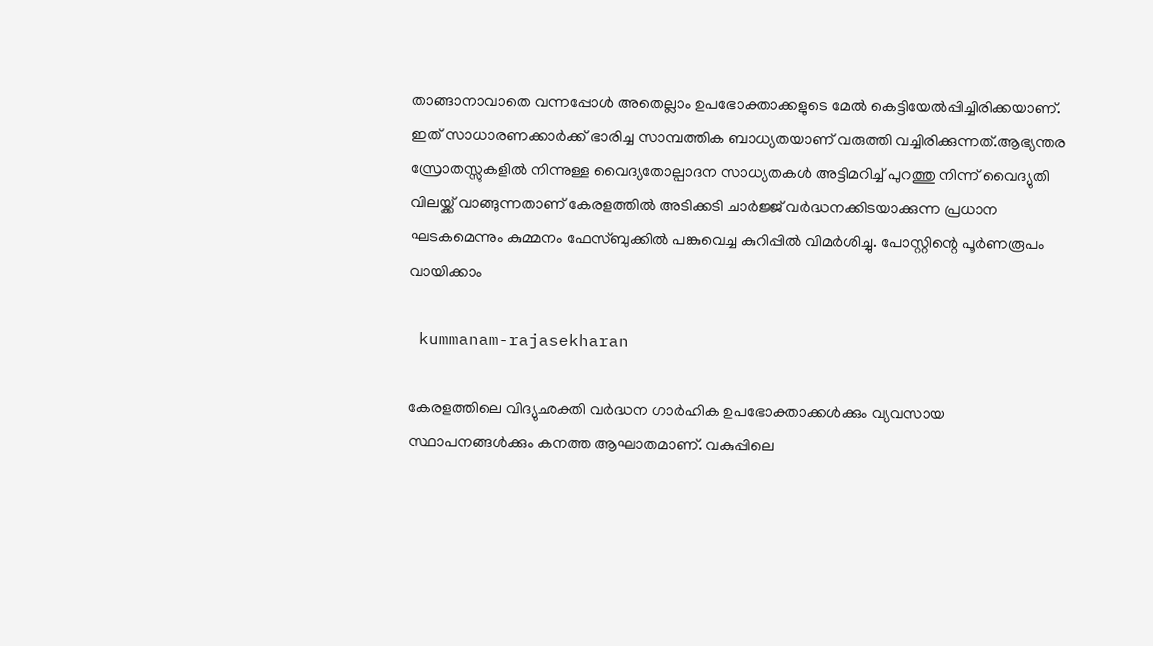താങ്ങാനാവാതെ വന്നപ്പോൾ അതെല്ലാം ഉപഭോക്താക്കളുടെ മേൽ കെട്ടിയേൽപ്പിച്ചിരിക്കയാണ്.
ഇത് സാധാരണക്കാർക്ക് ഭാരിച്ച സാമ്പത്തിക ബാധ്യതയാണ് വരുത്തി വച്ചിരിക്കുന്നത്.ആഭ്യന്തര സ്രോതസ്സുകളിൽ നിന്നുള്ള വൈദ്യതോല്പാദന സാധ്യതകൾ അട്ടിമറിച്ച് പുറത്തു നിന്ന് വൈദ്യുതി വിലയ്ക്ക് വാങ്ങുന്നതാണ് കേരളത്തിൽ അടിക്കടി ചാർജ്ജ് വർദ്ധനക്കിടയാക്കുന്ന പ്രധാന ഘടകമെന്നും കുമ്മനം ഫേസ്ബുക്കിൽ പങ്കുവെച്ച കുറിപ്പിൽ വിമർശിച്ചു. പോസ്റ്റിന്റെ പൂർണരൂപം വായിക്കാം

 kummanam-rajasekharan

കേരളത്തിലെ വിദ്യുഛക്തി വർദ്ധന ഗാർഹിക ഉപഭോക്താക്കൾക്കും വ്യവസായ സ്ഥാപനങ്ങൾക്കും കനത്ത ആഘാതമാണ്. വകുപ്പിലെ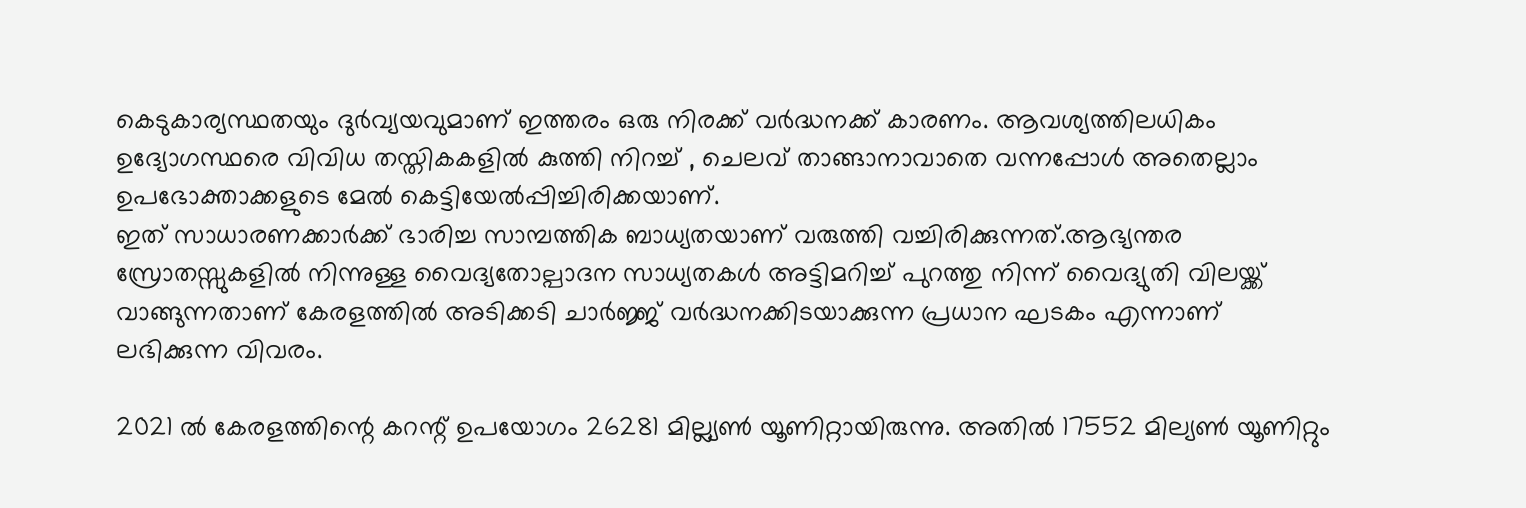കെടുകാര്യസ്ഥതയും ദുർവ്യയവുമാണ് ഇത്തരം ഒരു നിരക്ക് വർദ്ധനക്ക് കാരണം. ആവശ്യത്തിലധികം ഉദ്യോഗസ്ഥരെ വിവിധ തസ്തികകളിൽ കുത്തി നിറച്ച് , ചെലവ് താങ്ങാനാവാതെ വന്നപ്പോൾ അതെല്ലാം ഉപഭോക്താക്കളുടെ മേൽ കെട്ടിയേൽപ്പിച്ചിരിക്കയാണ്.
ഇത് സാധാരണക്കാർക്ക് ഭാരിച്ച സാമ്പത്തിക ബാധ്യതയാണ് വരുത്തി വച്ചിരിക്കുന്നത്.ആഭ്യന്തര സ്രോതസ്സുകളിൽ നിന്നുള്ള വൈദ്യതോല്പാദന സാധ്യതകൾ അട്ടിമറിച്ച് പുറത്തു നിന്ന് വൈദ്യുതി വിലയ്ക്ക് വാങ്ങുന്നതാണ് കേരളത്തിൽ അടിക്കടി ചാർജ്ജ് വർദ്ധനക്കിടയാക്കുന്ന പ്രധാന ഘടകം എന്നാണ് ലഭിക്കുന്ന വിവരം.

2021 ൽ കേരളത്തിന്റെ കറന്റ് ഉപയോഗം 26281 മില്ല്യൺ യൂണിറ്റായിരുന്നു. അതിൽ 17552 മില്യൺ യൂണിറ്റും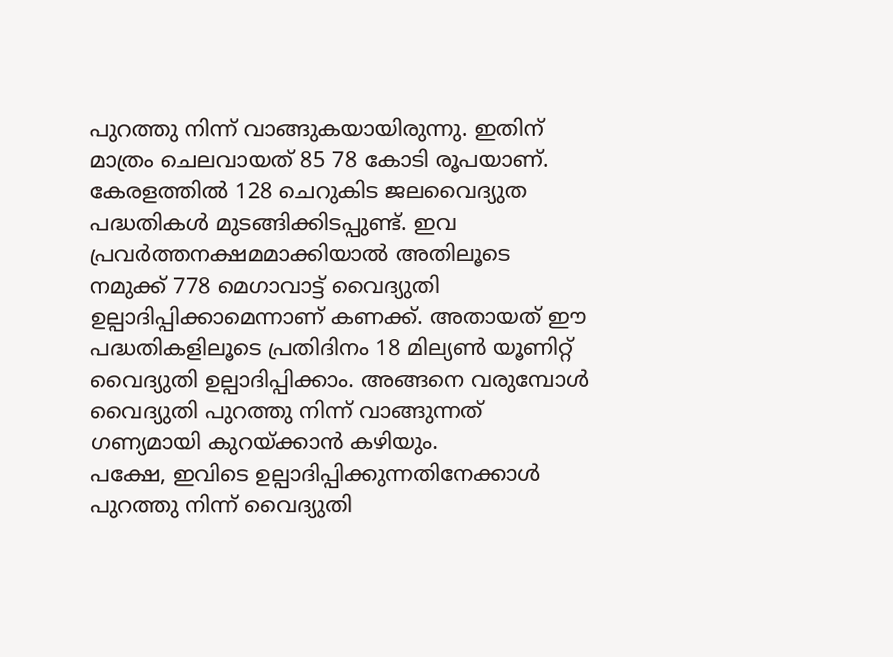പുറത്തു നിന്ന് വാങ്ങുകയായിരുന്നു. ഇതിന് മാത്രം ചെലവായത് 85 78 കോടി രൂപയാണ്.
കേരളത്തിൽ 128 ചെറുകിട ജലവൈദ്യുത പദ്ധതികൾ മുടങ്ങിക്കിടപ്പുണ്ട്. ഇവ പ്രവർത്തനക്ഷമമാക്കിയാൽ അതിലൂടെ നമുക്ക് 778 മെഗാവാട്ട് വൈദ്യുതി ഉല്പാദിപ്പിക്കാമെന്നാണ് കണക്ക്. അതായത് ഈ പദ്ധതികളിലൂടെ പ്രതിദിനം 18 മില്യൺ യൂണിറ്റ് വൈദ്യുതി ഉല്പാദിപ്പിക്കാം. അങ്ങനെ വരുമ്പോൾ വൈദ്യുതി പുറത്തു നിന്ന് വാങ്ങുന്നത് ഗണ്യമായി കുറയ്ക്കാൻ കഴിയും.
പക്ഷേ, ഇവിടെ ഉല്പാദിപ്പിക്കുന്നതിനേക്കാൾ പുറത്തു നിന്ന് വൈദ്യുതി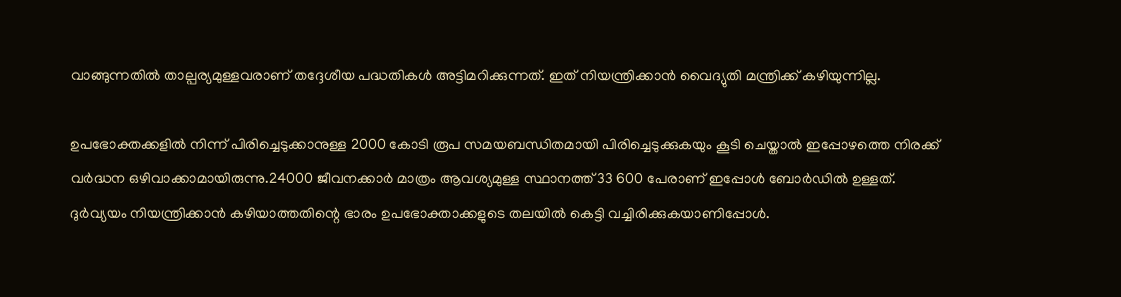വാങ്ങുന്നതിൽ താല്പര്യമുള്ളവരാണ് തദ്ദേശീയ പദ്ധതികൾ അട്ടിമറിക്കുന്നത്. ഇത് നിയന്ത്രിക്കാൻ വൈദ്യുതി മന്ത്രിക്ക് കഴിയുന്നില്ല.

ഉപഭോക്തക്കളിൽ നിന്ന് പിരിച്ചെടുക്കാനുള്ള 2000 കോടി രൂപ സമയബന്ധിതമായി പിരിച്ചെടുക്കുകയും കൂടി ചെയ്താൽ ഇപ്പോഴത്തെ നിരക്ക് വർദ്ധന ഒഴിവാക്കാമായിരുന്നു.24000 ജീവനക്കാർ മാത്രം ആവശ്യമുള്ള സ്ഥാനത്ത് 33 600 പേരാണ് ഇപ്പോൾ ബോർഡിൽ ഉള്ളത്. ദുർവ്യയം നിയന്ത്രിക്കാൻ കഴിയാത്തതിന്റെ ഭാരം ഉപഭോക്താക്കളുടെ തലയിൽ കെട്ടി വച്ചിരിക്കുകയാണിപ്പോൾ.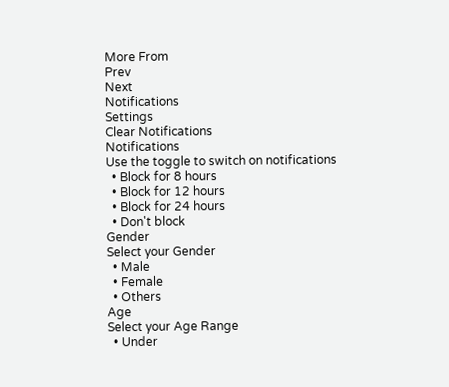More From
Prev
Next
Notifications
Settings
Clear Notifications
Notifications
Use the toggle to switch on notifications
  • Block for 8 hours
  • Block for 12 hours
  • Block for 24 hours
  • Don't block
Gender
Select your Gender
  • Male
  • Female
  • Others
Age
Select your Age Range
  • Under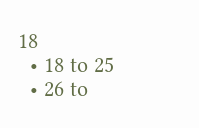18
  • 18 to 25
  • 26 to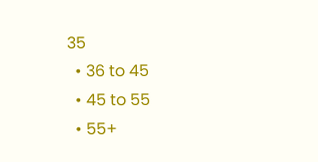35
  • 36 to 45
  • 45 to 55
  • 55+